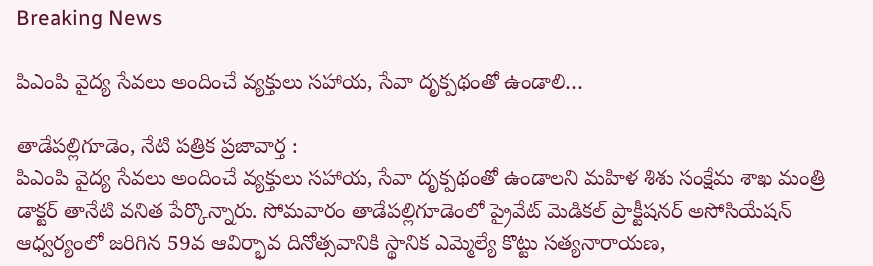Breaking News

పిఎంపి వైద్య సేవలు అందించే వ్యక్తులు సహాయ, సేవా దృక్పథంతో ఉండాలి…

తాడేపల్లిగూడెం, నేటి పత్రిక ప్రజావార్త :
పిఎంపి వైద్య సేవలు అందించే వ్యక్తులు సహాయ, సేవా దృక్పథంతో ఉండాలని మహిళ శిశు సంక్షేమ శాఖ మంత్రి డాక్టర్ తానేటి వనిత పేర్కొన్నారు. సోమవారం తాడేపల్లిగూడెంలో ప్రైవేట్ మెడికల్ ప్రాక్టీషనర్ అసోసియేషన్ ఆధ్వర్యంలో జరిగిన 59వ ఆవిర్భావ దినోత్సవానికి స్థానిక ఎమ్మెల్యే కొట్టు సత్యనారాయణ,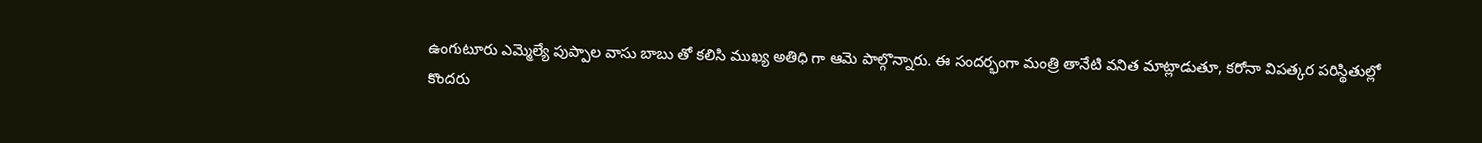ఉంగుటూరు ఎమ్మెల్యే పుప్పాల వాసు బాబు తో కలిసి ముఖ్య అతిధి గా ఆమె పాల్గొన్నారు. ఈ సందర్భంగా మంత్రి తానేటి వనిత మాట్లాడుతూ, కరోనా విపత్కర పరిస్థితుల్లో కొందరు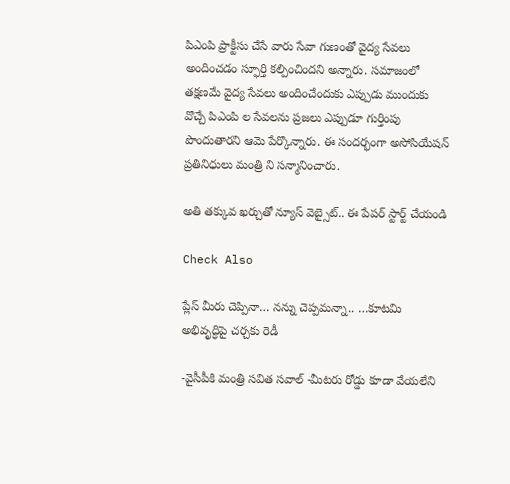పిఎంపి ప్రాక్టీసు చేసే వారు సేవా గుణంతో వైద్య సేవలు అందించడం స్ఫూర్తి కల్పించిందని అన్నారు. సమాజంలో తక్షణమే వైద్య సేవలు అందించేందుకు ఎప్పుడు ముందుకు వొచ్చే పిఎంపి ల సేవలను ప్రజలు ఎప్పుడూ గుర్తింపు పొందుతారని ఆమె పేర్కొన్నారు. ఈ సందర్భంగా అసోసియేషన్ ప్రతినిధులు మంత్రి ని సన్మానించారు.

అతి తక్కువ ఖర్చుతో న్యూస్ వెబ్సైట్.. ఈ పేపర్ స్టార్ట్ చేయండి

Check Also

ప్లేస్ మీరు చెప్పినా… నన్ను చెప్పమన్నా.. …కూటమి అభివృద్ధిపై చర్చకు రెడీ

-వైసీపీకి మంత్రి సవిత సవాల్ -మీటరు రోడ్డు కూడా వేయలేని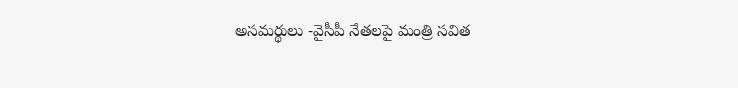అసమర్థులు -వైసీపీ నేతలపై మంత్రి సవిత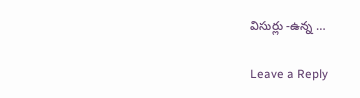విసుర్లు -ఉన్న …

Leave a Reply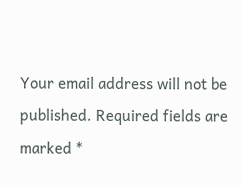Your email address will not be published. Required fields are marked *